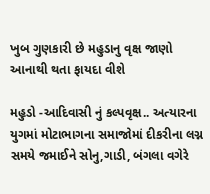ખુબ ગુણકારી છે મહુડાનુ વૃક્ષ જાણો આનાથી થતા ફાયદા વીશે

મહુડો -આદિવાસી નું કલ્પવૃક્ષ.. અત્યારના યુગમાં મોટાભાગના સમાજોમાં દીકરીના લગ્ન સમયે જમાઈને સોનુ,ગાડી, બંગલા વગેરે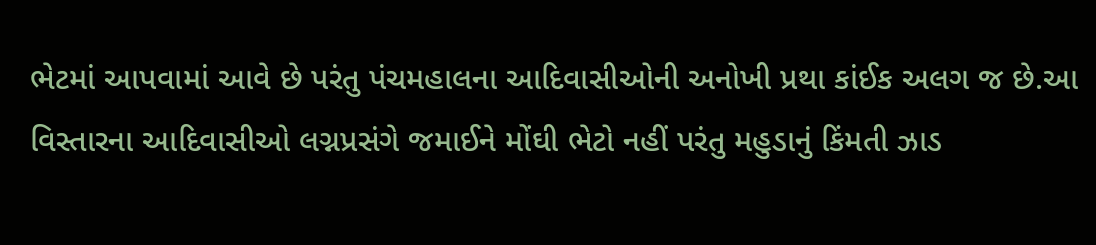ભેટમાં આપવામાં આવે છે પરંતુ પંચમહાલના આદિવાસીઓની અનોખી પ્રથા કાંઈક અલગ જ છે.આ વિસ્તારના આદિવાસીઓ લગ્નપ્રસંગે જમાઈને મોંઘી ભેટો નહીં પરંતુ મહુડાનું કિંમતી ઝાડ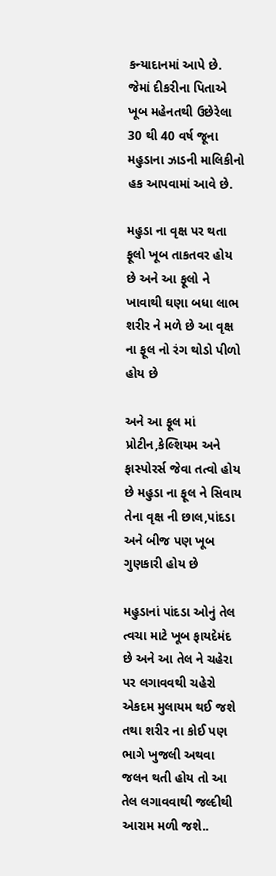કન્યાદાનમાં આપે છે. જેમાં દીકરીના પિતાએ ખૂબ મહેનતથી ઉછેરેલા 30 થી 40 વર્ષ જૂના મહુડાના ઝાડની માલિકીનો હક આપવામાં આવે છે.

મહુડા ના વૃક્ષ પર થતા ફૂલો ખૂબ તાકતવર હોય છે અને આ ફૂલો ને ખાવાથી ઘણા બધા લાભ શરીર ને મળે છે આ વૃક્ષ ના ફૂલ નો રંગ થોડો પીળો હોય છે

અને આ ફૂલ માં પ્રોટીન,કેલ્શિયમ અને ફાસ્પોરર્સ જેવા તત્વો હોય છે મહુડા ના ફૂલ ને સિવાય તેના વૃક્ષ ની છાલ,પાંદડા અને બીજ પણ ખૂબ ગુણકારી હોય છે

મહુડાનાં પાંદડા ઓનું તેલ ત્વચા માટે ખૂબ ફાયદેમંદ છે અને આ તેલ ને ચહેરા પર લગાવવથી ચહેરો એકદમ મુલાયમ થઈ જશે તથા શરીર ના કોઈ પણ ભાગે ખુજલી અથવા જલન થતી હોય તો આ તેલ લગાવવાથી જલ્દીથી આરામ મળી જશે..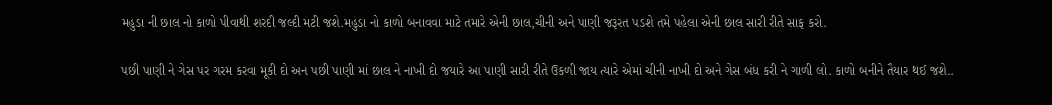મહુડા ની છાલ નો કાળો પીવાથી શરદી જલ્દી મટી જશે.મહુડા નો કાળો બનાવવા માટે તમારે એની છાલ,ચીની અને પાણી જરૂરત પડશે તમે પહેલા એની છાલ સારી રીતે સાફ કરો.

પછી પાણી ને ગેસ પર ગરમ કરવા મૂકી દો અન પછી પાણી માં છાલ ને નાખી દો જયારે આ પાણી સારી રીતે ઉકળી જાય ત્યારે એમાં ચીની નાખી દો અને ગેસ બંધ કરી ને ગાળી લો. કાળો બનીને તૈયાર થઈ જશે..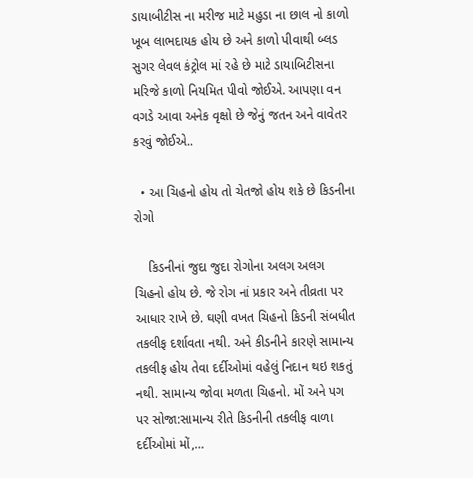ડાયાબીટીસ ના મરીજ માટે મહુડા ના છાલ નો કાળો ખૂબ લાભદાયક હોય છે અને કાળો પીવાથી બ્લડ સુગર લેવલ કંટ્રોલ માં રહે છે માટે ડાયાબિટીસના મરિજે કાળો નિયમિત પીવો જોઈએ. આપણા વન વગડે આવા અનેક વૃક્ષો છે જેનું જતન અને વાવેતર કરવું જોઈએ..

  • આ ચિહનો હોય તો ચેતજો હોય શકે છે કિડનીના રોગો

    કિડનીનાં જુદા જુદા રોગોના અલગ અલગ ચિહનો હોય છે. જે રોગ નાં પ્રકાર અને તીવ્રતા પર આધાર રાખે છે. ઘણી વખત ચિહનો કિડની સંબધીત તકલીફ દર્શાવતા નથી. અને કીડનીને કારણે સામાન્ય તકલીફ હોય તેવા દર્દીઓમાં વહેલું નિદાન થઇ શકતું નથી. સામાન્ય જોવા મળતા ચિહનો. મોં અને પગ પર સોજા:સામાન્ય રીતે કિડનીની તકલીફ વાળા દર્દીઓમાં મોં,…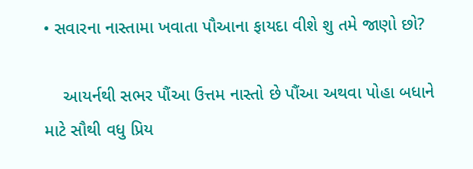• સવારના નાસ્તામા ખવાતા પૌઆના ફાયદા વીશે શુ તમે જાણો છો?

    આયર્નથી સભર પૌંઆ ઉત્તમ નાસ્તો છે પૌંઆ અથવા પોહા બધાને માટે સૌથી વધુ પ્રિય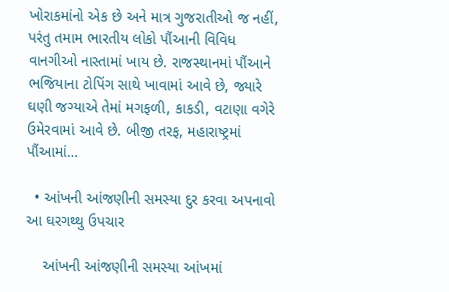ખોરાકમાંનો એક છે અને માત્ર ગુજરાતીઓ જ નહીં, પરંતુ તમામ ભારતીય લોકો પૌંઆની વિવિધ વાનગીઓ નાસ્તામાં ખાય છે. રાજસ્થાનમાં પૌંઆને ભજિયાના ટોપિંગ સાથે ખાવામાં આવે છે, જ્યારે ઘણી જગ્યાએ તેમાં મગફળી, કાકડી, વટાણા વગેરે ઉમેરવામાં આવે છે. બીજી તરફ, મહારાષ્ટ્રમાં પૌંઆમાં…

  • આંખની આંજણીની સમસ્યા દુર કરવા અપનાવો આ ઘરગથ્થુ ઉપચાર

    આંખની આંજણીની સમસ્યા આંખમાં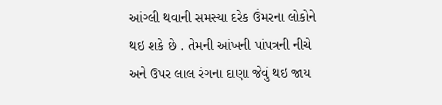આંગ્લી થવાની સમસ્યા દરેક ઉંમરના લોકોને થઇ શકે છે . તેમની આંખની પાંપત્રની નીચે અને ઉપર લાલ રંગના દાણા જેવું થઇ જાય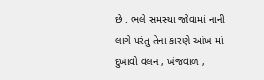છે . ભલે સમસ્યા જોવામાં નાની લાગે પરંતુ તેના કારણે આંખ માં દુખાવો વલન , ખંજવાળ ,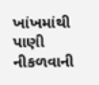ખાંખમાંથી પાણી નીકળવાની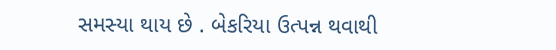સમસ્યા થાય છે . બેકરિયા ઉત્પન્ન થવાથી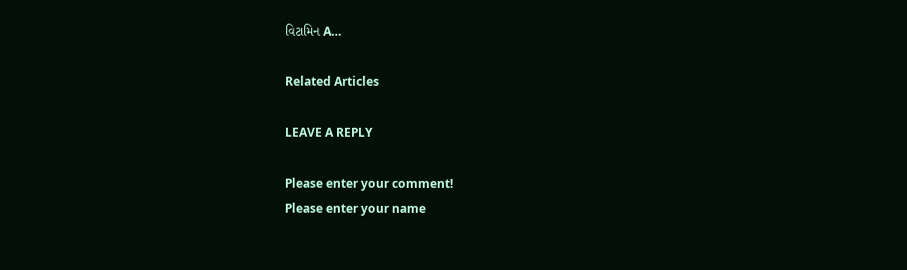વિટામિન A…

Related Articles

LEAVE A REPLY

Please enter your comment!
Please enter your name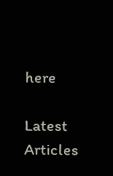here

Latest Articles